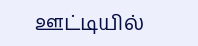ஊட்டியில்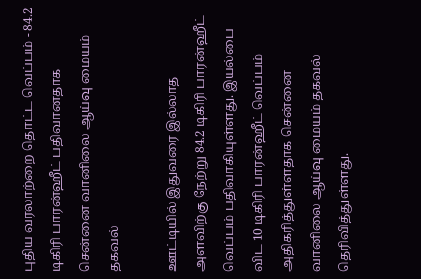புதிய வரலாற்றை தொட்ட வெப்பம் - 84.2 டிகிரி பாரன்ஹீட் பதிவானதாக சென்னை வானிலை ஆய்வு மையம் தகவல்

ஊட்டியில் இதுவரை இல்லாத அளவிற்கு நேற்று 84.2 டிகிரி பாரன்ஹீட் வெப்பம் பதிவாகியுள்ளது. இயல்பை விட 10 டிகிரி பாரன்ஹீட் வெப்பம் அதிகரித்துள்ளதாக சென்னை வானிலை ஆய்வு மையம் தகவல் தெரிவித்துள்ளது.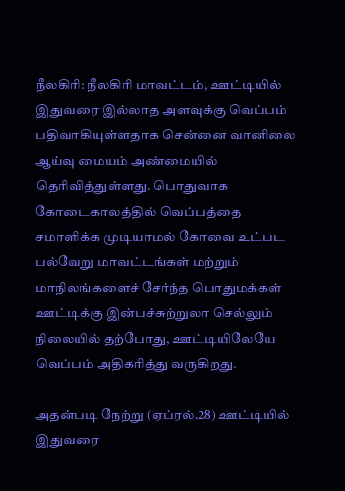நீலகிரி: நீலகிரி மாவட்டம், ஊட்டியில் இதுவரை இல்லாத அளவுக்கு வெப்பம் பதிவாகியுள்ளதாக சென்னை வானிலை ஆய்வு மையம் அண்மையில் தெரிவித்துள்ளது. பொதுவாக கோடைகாலத்தில் வெப்பத்தை சமாளிக்க முடியாமல் கோவை உட்பட பல்வேறு மாவட்டங்கள் மற்றும் மாநிலங்களைச் சேர்ந்த பொதுமக்கள் ஊட்டிக்கு இன்பச்சுற்றுலா செல்லும் நிலையில் தற்போது, ஊட்டியிலேயே வெப்பம் அதிகரித்து வருகிறது.

அதன்படி நேற்று (ஏப்ரல்.28) ஊட்டியில் இதுவரை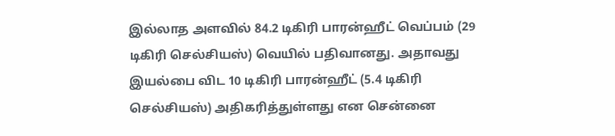இல்லாத அளவில் 84.2 டிகிரி பாரன்ஹீட் வெப்பம் (29 டிகிரி செல்சியஸ்) வெயில் பதிவானது. அதாவது இயல்பை விட 10 டிகிரி பாரன்ஹீட் (5.4 டிகிரி செல்சியஸ்) அதிகரித்துள்ளது என சென்னை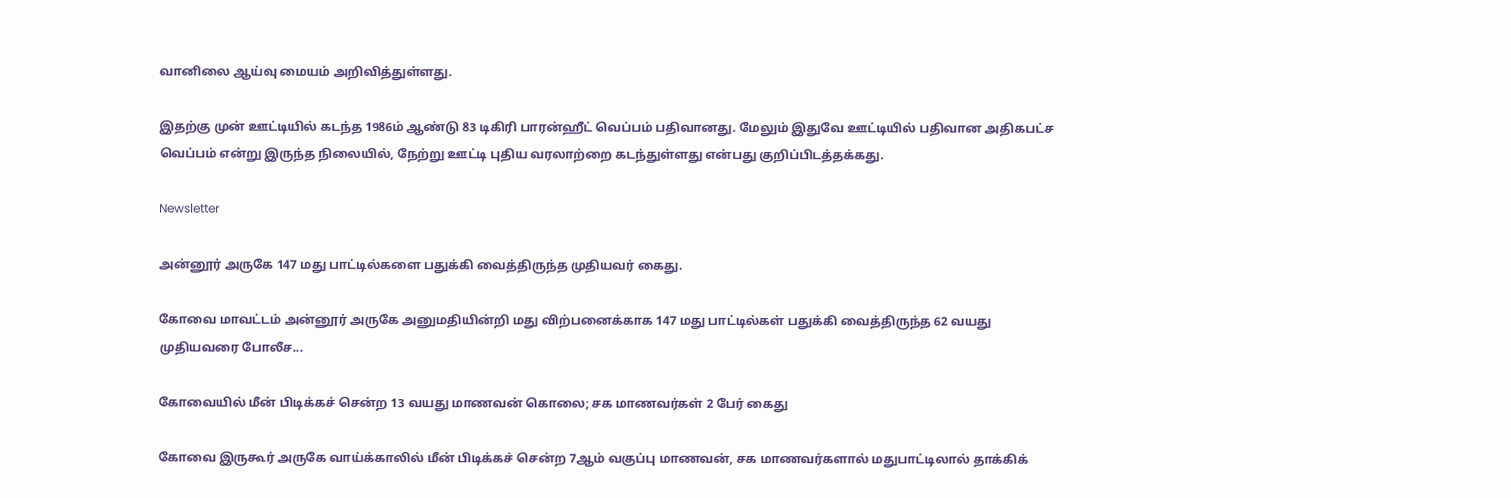வானிலை ஆய்வு மையம் அறிவித்துள்ளது.

இதற்கு முன் ஊட்டியில் கடந்த 1986ம் ஆண்டு 83 டிகிரி பாரன்ஹீட் வெப்பம் பதிவானது. மேலும் இதுவே ஊட்டியில் பதிவான அதிகபட்ச வெப்பம் என்று இருந்த நிலையில், நேற்று ஊட்டி புதிய வரலாற்றை கடந்துள்ளது என்பது குறிப்பிடத்தக்கது.

Newsletter

அன்னூர் அருகே 147 மது பாட்டில்களை பதுக்கி வைத்திருந்த முதியவர் கைது.

கோவை மாவட்டம் அன்னூர் அருகே அனுமதியின்றி மது விற்பனைக்காக 147 மது பாட்டில்கள் பதுக்கி வைத்திருந்த 62 வயது முதியவரை போலீச...

கோவையில் மீன் பிடிக்கச் சென்ற 13 வயது மாணவன் கொலை; சக மாணவர்கள் 2 பேர் கைது

கோவை இருகூர் அருகே வாய்க்காலில் மீன் பிடிக்கச் சென்ற 7ஆம் வகுப்பு மாணவன், சக மாணவர்களால் மதுபாட்டிலால் தாக்கிக்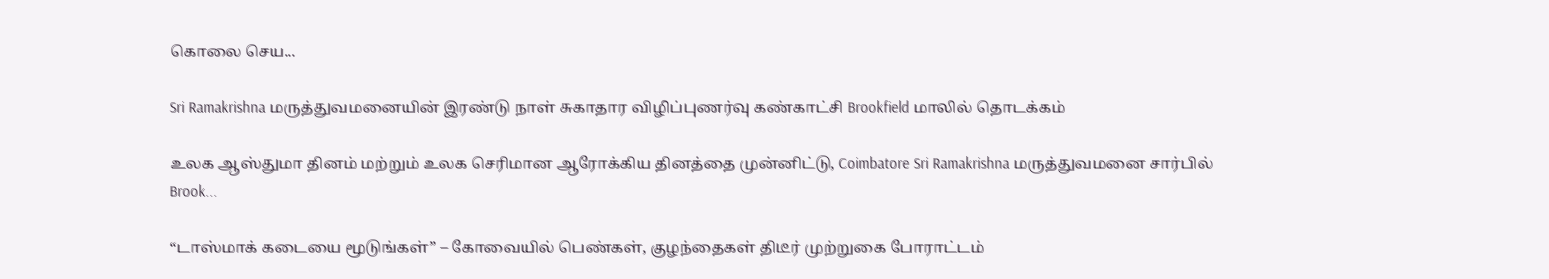கொலை செய...

Sri Ramakrishna மருத்துவமனையின் இரண்டு நாள் சுகாதார விழிப்புணர்வு கண்காட்சி Brookfield மாலில் தொடக்கம்

உலக ஆஸ்துமா தினம் மற்றும் உலக செரிமான ஆரோக்கிய தினத்தை முன்னிட்டு, Coimbatore Sri Ramakrishna மருத்துவமனை சார்பில் Brook...

“டாஸ்மாக் கடையை மூடுங்கள்” – கோவையில் பெண்கள், குழந்தைகள் திடீர் முற்றுகை போராட்டம்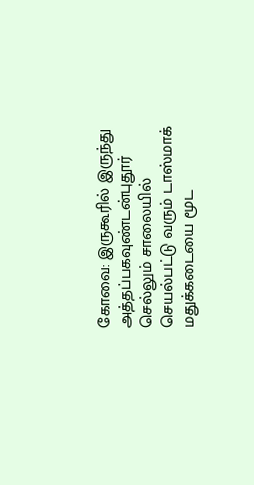கோவை: இருகூரில் இருந்து அத்தப்பகவுண்டன்புதூர் செல்லும் சாலையில் செயல்பட்டு வரும் டாஸ்மாக் மதுக்கடையை மூட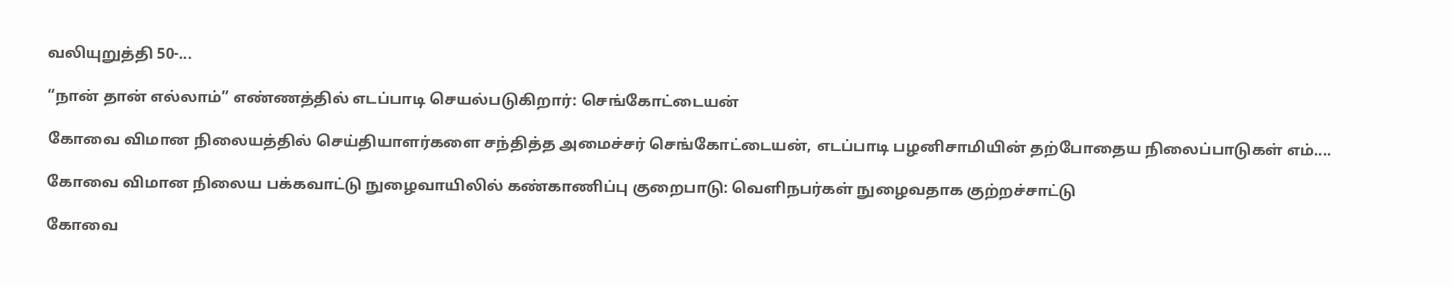வலியுறுத்தி 50-...

“நான் தான் எல்லாம்” எண்ணத்தில் எடப்பாடி செயல்படுகிறார்: செங்கோட்டையன்

கோவை விமான நிலையத்தில் செய்தியாளர்களை சந்தித்த அமைச்சர் செங்கோட்டையன், எடப்பாடி பழனிசாமியின் தற்போதைய நிலைப்பாடுகள் எம்....

கோவை விமான நிலைய பக்கவாட்டு நுழைவாயிலில் கண்காணிப்பு குறைபாடு: வெளிநபர்கள் நுழைவதாக குற்றச்சாட்டு

கோவை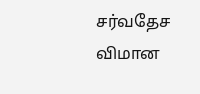சர்வதேச விமான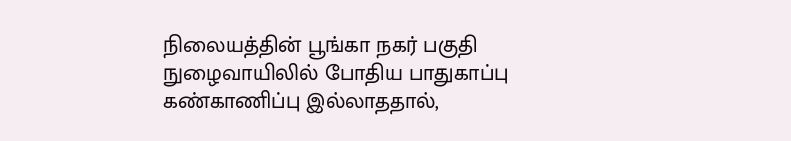நிலையத்தின் பூங்கா நகர் பகுதி நுழைவாயிலில் போதிய பாதுகாப்பு கண்காணிப்பு இல்லாததால்,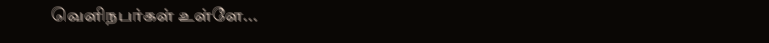வெளிநபர்கள் உள்ளே...